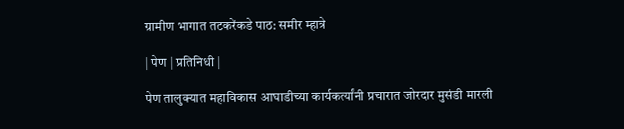ग्रामीण भागात तटकरेंकडे पाठ: समीर म्हात्रे

| पेण | प्रतिनिधी |

पेण तालुक्यात महाविकास आघाडीच्या कार्यकर्त्यांनी प्रचारात जोरदार मुसंडी मारली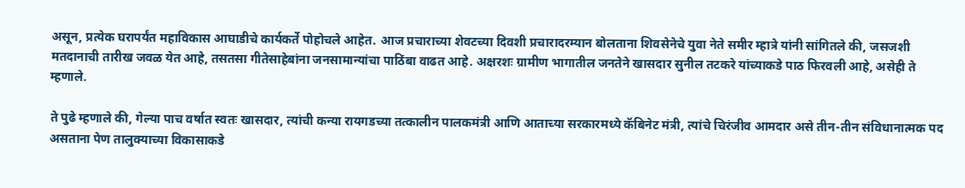असून, प्रत्येक घरापर्यंत महाविकास आघाडीचे कार्यकर्ते पोहोचले आहेत. आज प्रचाराच्या शेवटच्या दिवशी प्रचारादरम्यान बोलताना शिवसेनेचे युवा नेते समीर म्हात्रे यांनी सांगितले की, जसजशी मतदानाची तारीख जवळ येत आहे, तसतसा गीतेसाहेबांना जनसामान्यांचा पाठिंबा वाढत आहे. अक्षरशः ग्रामीण भागातील जनतेने खासदार सुनील तटकरे यांच्याकडे पाठ फिरवली आहे, असेही ते म्हणाले.

ते पुढे म्हणाले की, गेल्या पाच वर्षात स्वतः खासदार, त्यांची कन्या रायगडच्या तत्कालीन पालकमंत्री आणि आताच्या सरकारमध्ये कॅबिनेट मंत्री, त्यांचे चिरंजीव आमदार असे तीन-तीन संविधानात्मक पद असताना पेण तालुक्याच्या विकासाकडे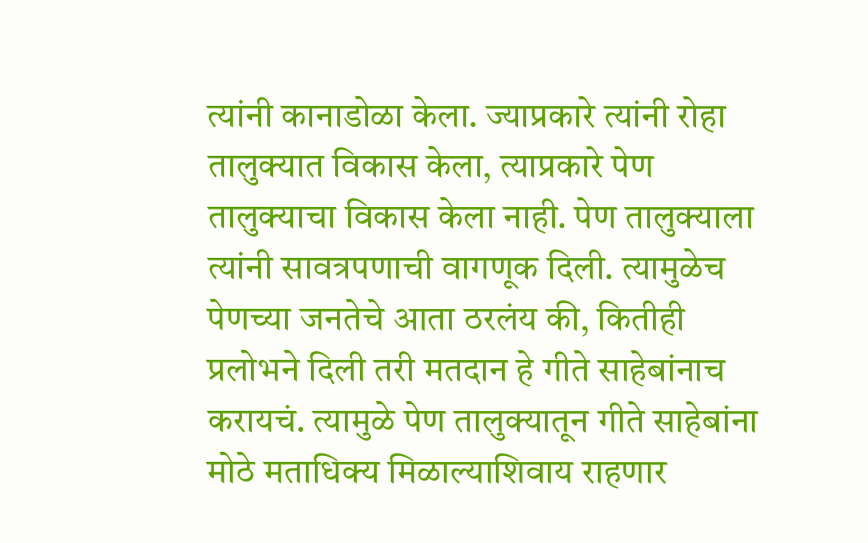त्यांनी कानाडोळा केला. ज्याप्रकारे त्यांनी रोहा तालुक्यात विकास केला, त्याप्रकारे पेण तालुक्याचा विकास केला नाही. पेण तालुक्याला त्यांनी सावत्रपणाची वागणूक दिली. त्यामुळेच पेणच्या जनतेचे आता ठरलंय की, कितीही प्रलोभने दिली तरी मतदान हे गीते साहेबांनाच करायचं. त्यामुळे पेण तालुक्यातून गीते साहेबांना मोठे मताधिक्य मिळाल्याशिवाय राहणार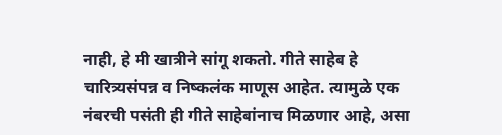नाही, हे मी खात्रीने सांगू शकतो. गीते साहेब हे चारित्र्यसंपन्न व निष्कलंक माणूस आहेत. त्यामुळे एक नंबरची पसंती ही गीते साहेबांनाच मिळणार आहे, असा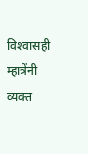विश्‍वासही म्हात्रेंनी व्यक्त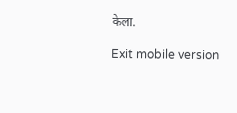केला.

Exit mobile version